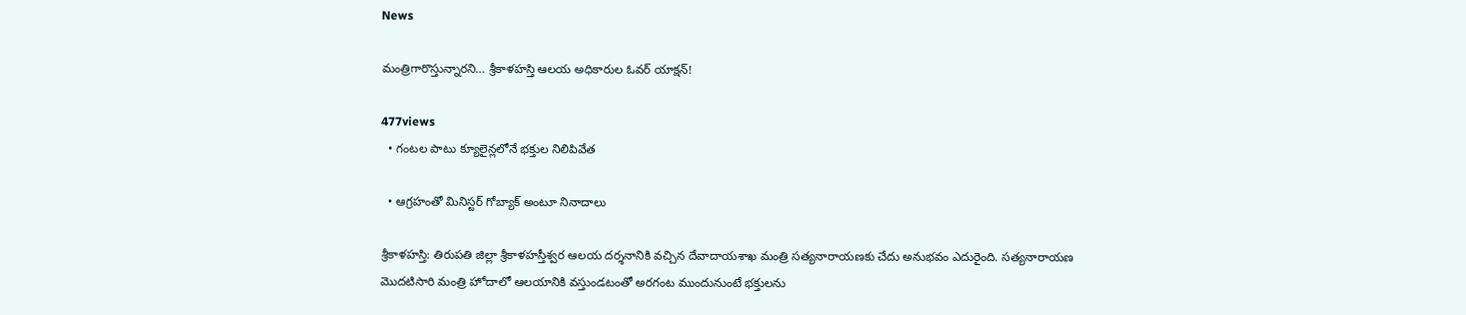News

మంత్రిగారొస్తున్నారని… శ్రీకాళహస్తి ఆలయ అధికారుల ఓవ‌ర్ యాక్ష‌న్‌!

477views
  • గంటల పాటు క్యూలైన్లలోనే భక్తుల నిలిపివేత

  • ఆగ్రహంతో మినిస్టర్ గోబ్యాక్ అంటూ నినాదాలు

శ్రీ‌కాళ‌హ‌స్తి: తిరుపతి జిల్లా శ్రీకాళహస్తీశ్వర ఆలయ దర్శనానికి వచ్చిన దేవాదాయశాఖ మంత్రి సత్యనారాయణకు చేదు అనుభవం ఎదురైంది. సత్యనారాయణ మొదటిసారి మంత్రి హోదాలో ఆలయానికి వస్తుండటంతో అరగంట ముందునుంటే భక్తులను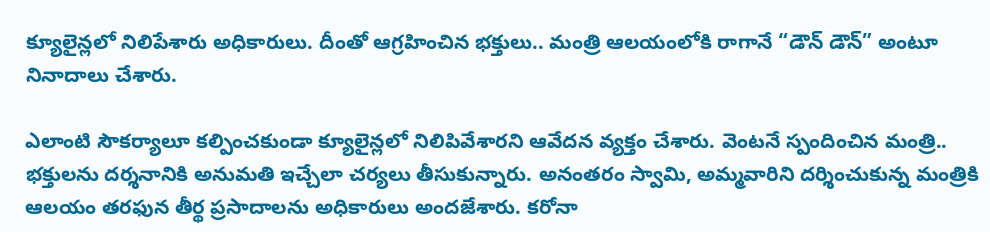క్యూలైన్లలో నిలిపేశారు అధికారులు. దీంతో ఆగ్రహించిన భక్తులు.. మంత్రి ఆలయంలోకి రాగానే “డౌన్ డౌన్” అంటూ నినాదాలు చేశారు.

ఎలాంటి సౌకర్యాలూ కల్పించకుండా క్యూలైన్లలో నిలిపివేశారని ఆవేదన వ్యక్తం చేశారు. వెంటనే స్పందించిన మంత్రి.. భక్తులను దర్శనానికి అనుమతి ఇచ్చేలా చర్యలు తీసుకున్నారు. అనంతరం స్వామి, అమ్మవారిని దర్శించుకున్న మంత్రికి ఆలయం తరఫున తీర్థ ప్రసాదాలను అధికారులు అందజేశారు. కరోనా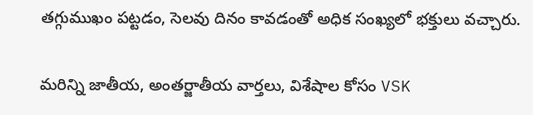తగ్గుముఖం పట్టడం, సెలవు దినం కావడంతో అధిక సంఖ్యలో భక్తులు వచ్చారు.

మరిన్ని జాతీయ, అంతర్జాతీయ వార్తలు, విశేషాల కోసం VSK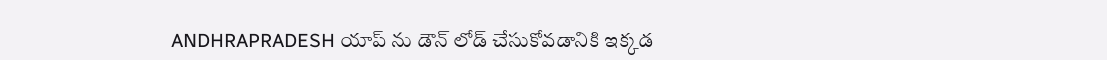ANDHRAPRADESH యాప్ ను డౌన్ లోడ్ చేసుకోవడానికి ఇక్కడ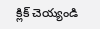క్లిక్ చెయ్యండి